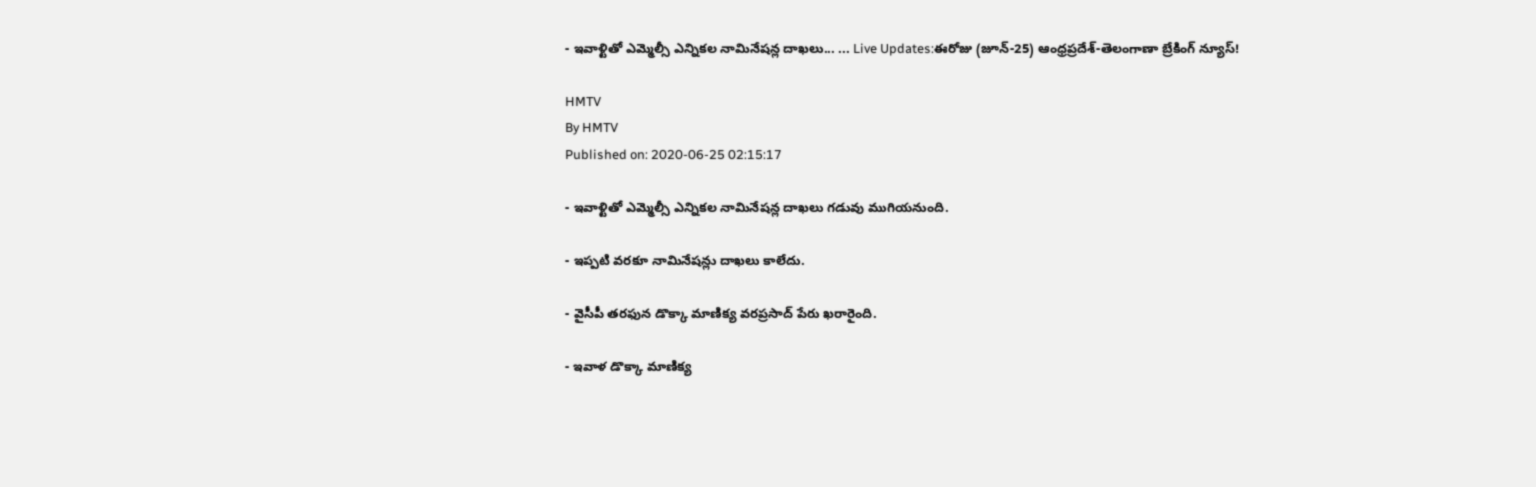- ఇవాళ్టితో ఎమ్మెల్సీ ఎన్నికల నామినేషన్ల దాఖలు... ... Live Updates:ఈరోజు (జూన్-25) ఆంధ్రప్రదేశ్-తెలంగాణా బ్రేకింగ్ న్యూస్!

HMTV
By HMTV
Published on: 2020-06-25 02:15:17

- ఇవాళ్టితో ఎమ్మెల్సీ ఎన్నికల నామినేషన్ల దాఖలు గడువు ముగియనుంది.

- ఇప్పటి వరకూ నామినేషన్లు దాఖలు కాలేదు.

- వైసీపీ తరఫున డొక్కా మాణిక్య వరప్రసాద్‌ పేరు ఖరారైంది.

- ఇవాళ డొక్కా మాణిక్య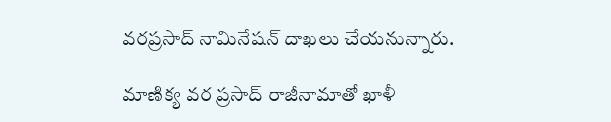వరప్రసాద్‌ నామినేషన్ దాఖలు చేయనున్నారు.

మాణిక్య వర ప్రసాద్‌ రాజీనామాతో ఖాళీ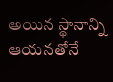అయిన స్థానాన్ని ఆయనతోనే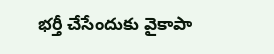భర్తీ చేసేందుకు వైకాపా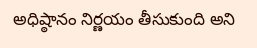అధిష్ఠానం నిర్ణయం తీసుకుంది అని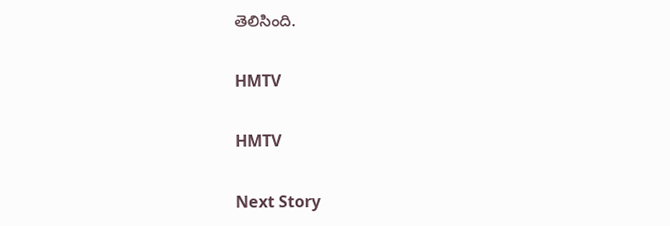తెలిసింది.

HMTV

HMTV

Next Story